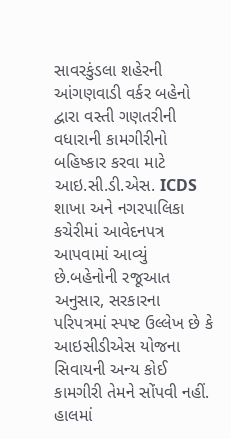સાવરકુંડલા શહેરની આંગણવાડી વર્કર બહેનો દ્વારા વસ્તી ગણતરીની વધારાની કામગીરીનો બહિષ્કાર કરવા માટે આઇ.સી.ડી.એસ. ICDS શાખા અને નગરપાલિકા કચેરીમાં આવેદનપત્ર આપવામાં આવ્યું છે.બહેનોની રજૂઆત અનુસાર, સરકારના પરિપત્રમાં સ્પષ્ટ ઉલ્લેખ છે કે આઇસીડીએસ યોજના સિવાયની અન્ય કોઈ કામગીરી તેમને સોંપવી નહીં. હાલમાં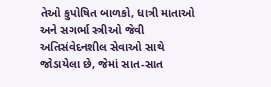તેઓ કુપોષિત બાળકો, ધાત્રી માતાઓ અને સગર્ભા સ્ત્રીઓ જેવી અતિસંવેદનશીલ સેવાઓ સાથે જોડાયેલા છે, જેમાં સાત-સાત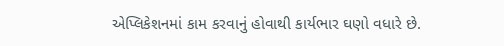એપ્લિકેશનમાં કામ કરવાનું હોવાથી કાર્યભાર ઘણો વધારે છે.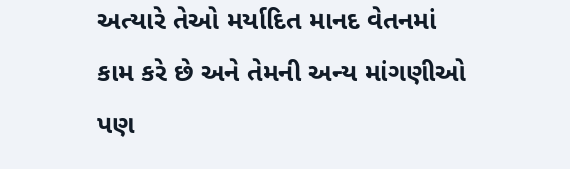અત્યારે તેઓ મર્યાદિત માનદ વેતનમાં કામ કરે છે અને તેમની અન્ય માંગણીઓ પણ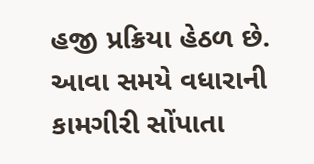હજી પ્રક્રિયા હેઠળ છે. આવા સમયે વધારાની કામગીરી સોંપાતા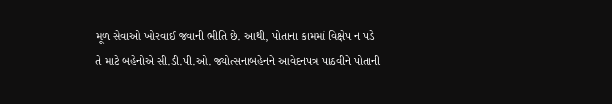મૂળ સેવાઓ ખોરવાઈ જવાની ભીતિ છે. આથી, પોતાના કામમાં વિક્ષેપ ન પડે તે માટે બહેનોએ સી.ડી.પી.ઓ. જ્યોત્સનાબહેનને આવેદનપત્ર પાઠવીને પોતાની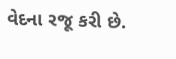વેદના રજૂ કરી છે.